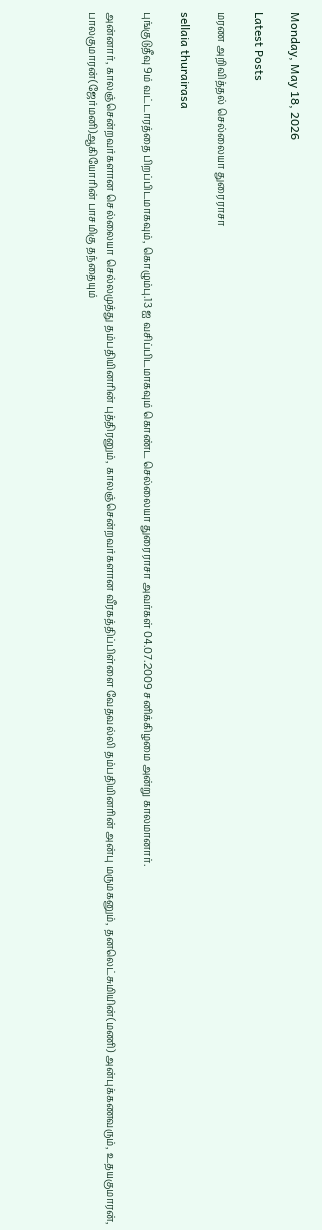Monday, May 18, 2026

Latest Posts

மரண அறிவித்தல் செல்லையா துரைராசா

sellaia thurairasa

புங்குடுதீவு 9ம் வட்டாரத்தை பிறப்பிடமாகவும், கொழும்பு.13 ஐ வசிப்பிடமாகவும் கொண்ட செல்லையா துரைராசா அவர்கள் 04.07.2009 சனிக்கிழமை அன்று காலமானார்.

அன்னார், காலஞ்சென்றவர்களான செல்லையா செல்லமுத்து தம்பதியினரின் புத்திரனும், காலஞ்சென்றவர்களான வீரகத்திப்பிள்ளை வேதவல்லி தம்பதியினரின் அன்பு மருமகனும், தனலெட்சுமியின்(மணி) அன்புக்கணவரும், உதயகுமாரன், பாலகுமாரன்(ஜேர்மனி)ஆகியோரின் பாசமிகு தந்தையும்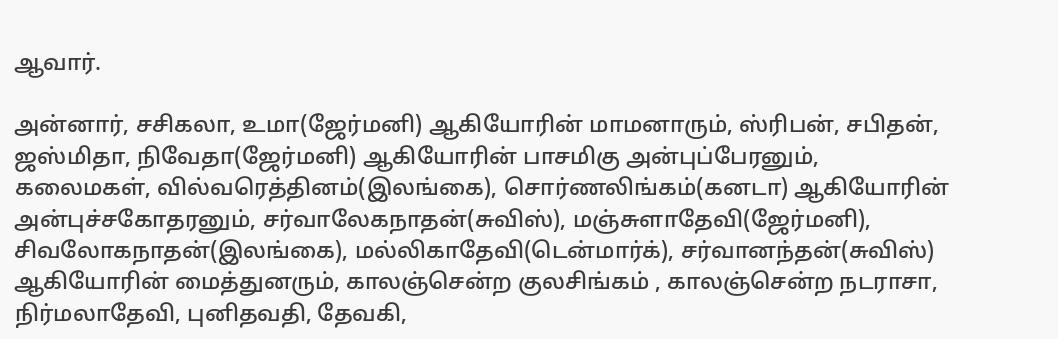ஆவார்.

அன்னார், சசிகலா, உமா(ஜேர்மனி) ஆகியோரின் மாமனாரும், ஸ்ரிபன், சபிதன், ஜஸ்மிதா, நிவேதா(ஜேர்மனி) ஆகியோரின் பாசமிகு அன்புப்பேரனும், கலைமகள், வில்வரெத்தினம்(இலங்கை), சொர்ணலிங்கம்(கனடா) ஆகியோரின் அன்புச்சகோதரனும், சர்வாலேகநாதன்(சுவிஸ்), மஞ்சுளாதேவி(ஜேர்மனி), சிவலோகநாதன்(இலங்கை), மல்லிகாதேவி(டென்மார்க்), சர்வானந்தன்(சுவிஸ்) ஆகியோரின் மைத்துனரும், காலஞ்சென்ற குலசிங்கம் , காலஞ்சென்ற நடராசா, நிர்மலாதேவி, புனிதவதி, தேவகி,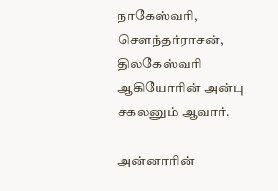நாகேஸ்வரி, செளந்தர்ராசன், திலகேஸ்வரி ஆகியோரின் அன்பு சகலனும் ஆவார்.

அன்னாரின்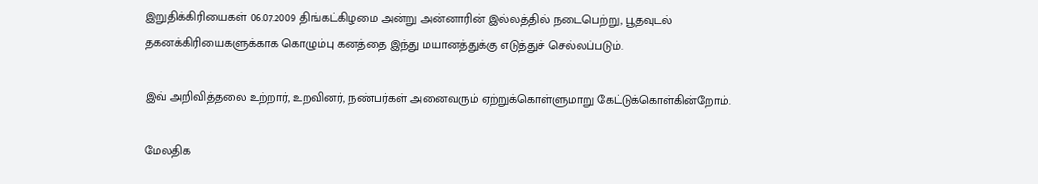இறுதிக்கிரியைகள் 06.07.2009 திங்கட்கிழமை அன்று அன்னாரின் இல்லத்தில் நடைபெற்று, பூதவுடல் தகனக்கிரியைகளுக்காக கொழும்பு கனத்தை இந்து மயானத்துக்கு எடுத்துச் செல்லப்படும்.

இவ் அறிவித்தலை உற்றார், உறவினர், நண்பர்கள் அனைவரும் ஏற்றுக்கொள்ளுமாறு கேட்டுக்கொள்கின்றோம்.

மேலதிக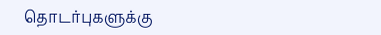தொடர்புகளுக்கு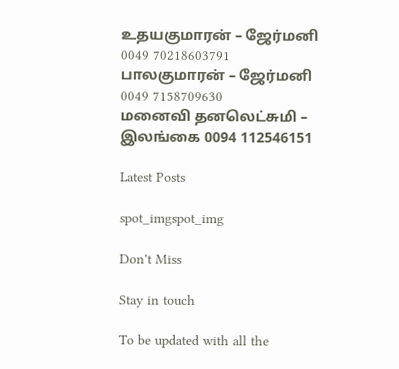உதயகுமாரன் – ஜேர்மனி 0049 70218603791
பாலகுமாரன் – ஜேர்மனி 0049 7158709630
மனைவி தனலெட்சுமி – இலங்கை 0094 112546151

Latest Posts

spot_imgspot_img

Don't Miss

Stay in touch

To be updated with all the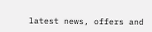latest news, offers and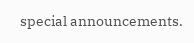special announcements.